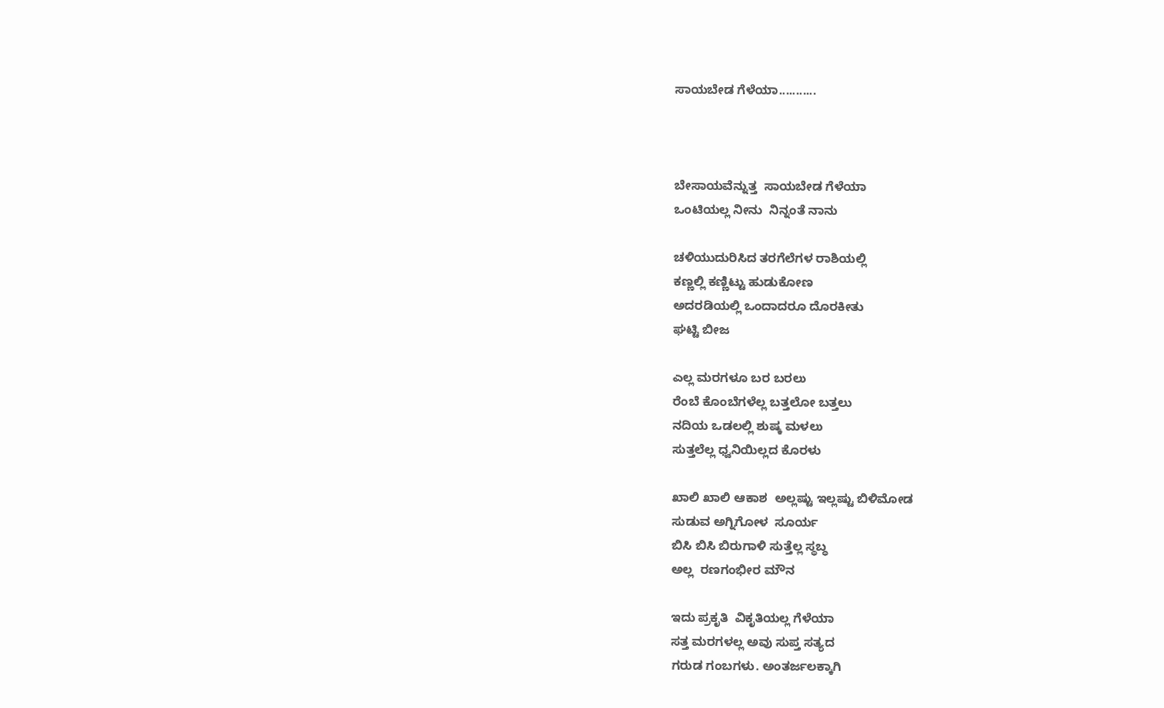ಸಾಯಬೇಡ ಗೆಳೆಯಾ...........



ಬೇಸಾಯವೆನ್ನುತ್ತ  ಸಾಯಬೇಡ ಗೆಳೆಯಾ
ಒಂಟಿಯಲ್ಲ ನೀನು  ನಿನ್ನಂತೆ ನಾನು

ಚಳಿಯುದುರಿಸಿದ ತರಗೆಲೆಗಳ ರಾಶಿಯಲ್ಲಿ
ಕಣ್ಣಲ್ಲಿ ಕಣ್ಣಿಟ್ಟು ಹುಡುಕೋಣ
ಅದರಡಿಯಲ್ಲಿ ಒಂದಾದರೂ ದೊರಕೀತು
ಘಟ್ಟಿ ಬೀಜ

ಎಲ್ಲ ಮರಗಳೂ ಬರ ಬರಲು
ರೆಂಬೆ ಕೊಂಬೆಗಳೆಲ್ಲ ಬತ್ತಲೋ ಬತ್ತಲು
ನದಿಯ ಒಡಲಲ್ಲಿ ಶುಷ್ಕ ಮಳಲು
ಸುತ್ತಲೆಲ್ಲ ಧ್ವನಿಯಿಲ್ಲದ ಕೊರಳು

ಖಾಲಿ ಖಾಲಿ ಆಕಾಶ  ಅಲ್ಲಷ್ಟು ಇಲ್ಲಷ್ಟು ಬಿಳಿಮೋಡ
ಸುಡುವ ಅಗ್ನಿಗೋಳ  ಸೂರ್ಯ
ಬಿಸಿ ಬಿಸಿ ಬಿರುಗಾಳಿ ಸುತ್ತೆಲ್ಲ ಸ್ಥಬ್ಧ
ಅಲ್ಲ  ರಣಗಂಭೀರ ಮೌನ

ಇದು ಪ್ರಕೃತಿ  ವಿಕೃತಿಯಲ್ಲ ಗೆಳೆಯಾ
ಸತ್ತ ಮರಗಳಲ್ಲ ಅವು ಸುಪ್ತ ಸತ್ಯದ
ಗರುಡ ಗಂಬಗಳು. ಅಂತರ್ಜಲಕ್ಕಾಗಿ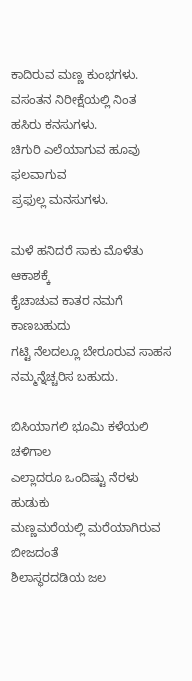ಕಾದಿರುವ ಮಣ್ಣ ಕುಂಭಗಳು.
ವಸಂತನ ನಿರೀಕ್ಷೆಯಲ್ಲಿ ನಿಂತ
ಹಸಿರು ಕನಸುಗಳು.
ಚಿಗುರಿ ಎಲೆಯಾಗುವ ಹೂವು ಫಲವಾಗುವ
ಪ್ರಫುಲ್ಲ ಮನಸುಗಳು.

ಮಳೆ ಹನಿದರೆ ಸಾಕು ಮೊಳೆತು ಆಕಾಶಕ್ಕೆ
ಕೈಚಾಚುವ ಕಾತರ ನಮಗೆ ಕಾಣಬಹುದು
ಗಟ್ಟಿ ನೆಲದಲ್ಲೂ ಬೇರೂರುವ ಸಾಹಸ
ನಮ್ಮನ್ನೆಚ್ಚರಿಸ ಬಹುದು.

ಬಿಸಿಯಾಗಲಿ ಭೂಮಿ ಕಳೆಯಲಿ ಚಳಿಗಾಲ
ಎಲ್ಲಾದರೂ ಒಂದಿಷ್ಟು ನೆರಳು ಹುಡುಕು
ಮಣ್ಣಮರೆಯಲ್ಲಿ ಮರೆಯಾಗಿರುವ ಬೀಜದಂತೆ
ಶಿಲಾಸ್ಥರದಡಿಯ ಜಲ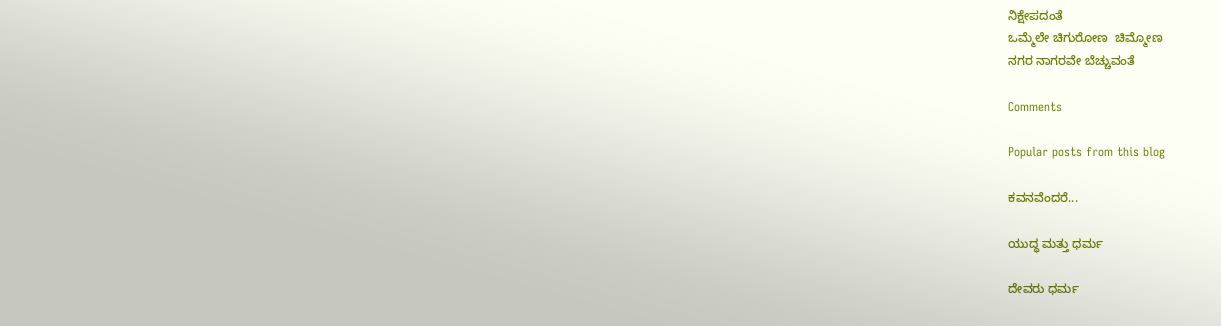ನಿಕ್ಷೇಪದಂತೆ
ಒಮ್ಮೆಲೇ ಚಿಗುರೋಣ  ಚಿಮ್ಮೋಣ
ನಗರ ನಾಗರವೇ ಬೆಚ್ಚುವಂತೆ

Comments

Popular posts from this blog

ಕವನವೆಂದರೆ...

ಯುದ್ಧ ಮತ್ತು ಧರ್ಮ

ದೇವರು ಧರ್ಮ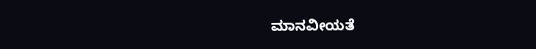ಮಾನವೀಯತೆ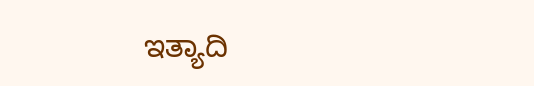ಇತ್ಯಾದಿ